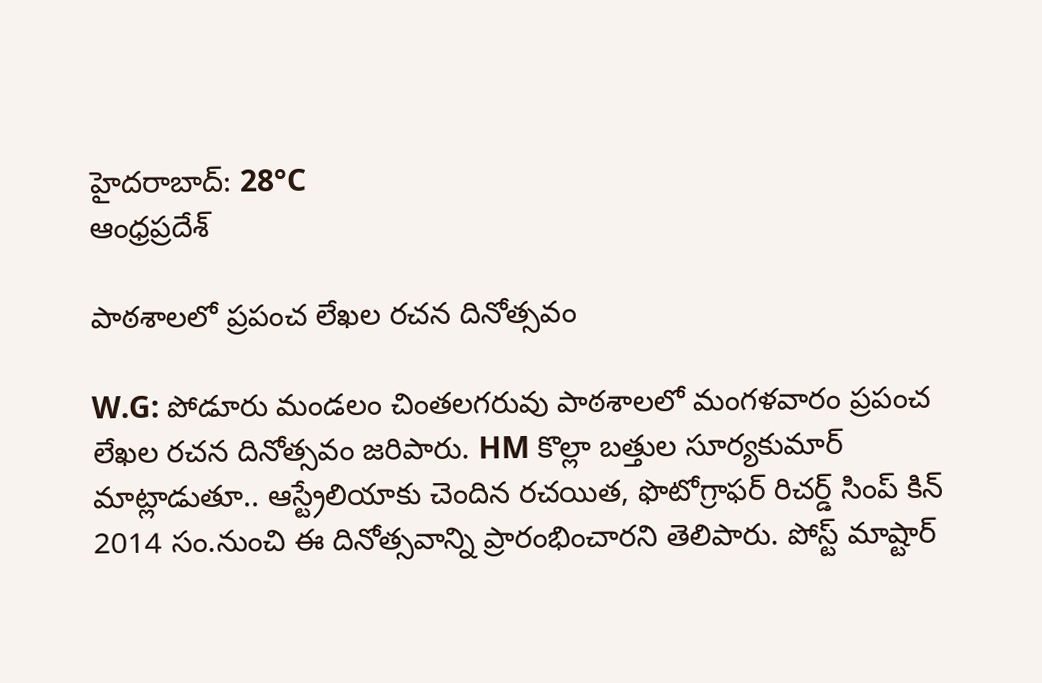హైదరాబాద్: 28°C
ఆంధ్రప్రదేశ్

పాఠశాలలో ప్రపంచ లేఖల రచన దినోత్సవం

W.G: పోడూరు మండలం చింతలగరువు పాఠశాలలో మంగళవారం ప్రపంచ లేఖల రచన దినోత్సవం జరిపారు. HM కొల్లా బత్తుల సూర్యకుమార్ మాట్లాడుతూ.. ఆస్ట్రేలియాకు చెందిన రచయిత, ఫొటోగ్రాఫర్ రిచర్డ్ సింప్ కిన్ 2014 సం.నుంచి ఈ దినోత్సవాన్ని ప్రారంభించారని తెలిపారు. పోస్ట్ మాష్టార్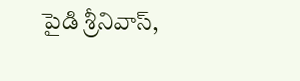పైడి శ్రీనివాస్,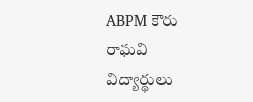ABPM కౌరు రాఘవి విద్యార్థులు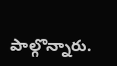పాల్గొన్నారు.